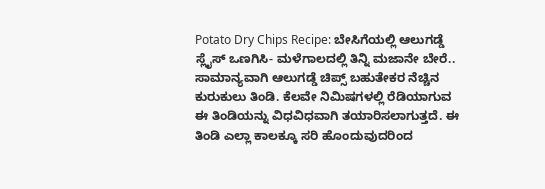Potato Dry Chips Recipe: ಬೇಸಿಗೆಯಲ್ಲಿ ಆಲುಗಡ್ಡೆ ಸ್ಲೈಸ್ ಒಣಗಿಸಿ- ಮಳೆಗಾಲದಲ್ಲಿ ತಿನ್ನಿ ಮಜಾನೇ ಬೇರೆ..
ಸಾಮಾನ್ಯವಾಗಿ ಆಲುಗಡ್ಡೆ ಚಿಪ್ಸ್ ಬಹುತೇಕರ ನೆಚ್ಚಿನ ಕುರುಕುಲು ತಿಂಡಿ. ಕೆಲವೇ ನಿಮಿಷಗಳಲ್ಲಿ ರೆಡಿಯಾಗುವ ಈ ತಿಂಡಿಯನ್ನು ವಿಧವಿಧವಾಗಿ ತಯಾರಿಸಲಾಗುತ್ತದೆ. ಈ ತಿಂಡಿ ಎಲ್ಲಾ ಕಾಲಕ್ಕೂ ಸರಿ ಹೊಂದುವುದರಿಂದ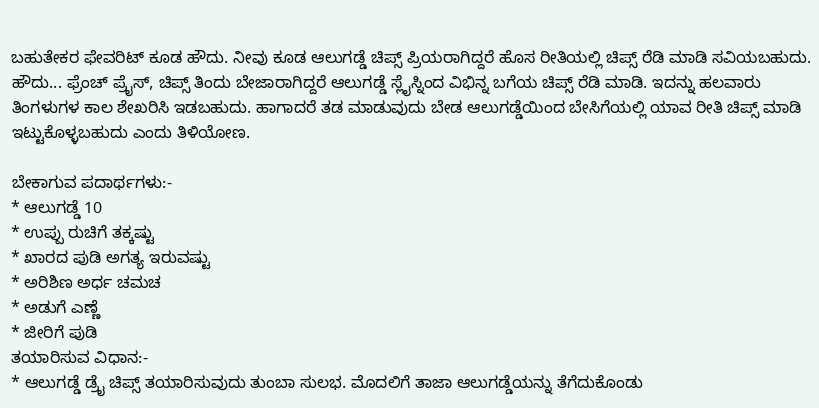ಬಹುತೇಕರ ಫೇವರಿಟ್ ಕೂಡ ಹೌದು. ನೀವು ಕೂಡ ಆಲುಗಡ್ಡೆ ಚಿಪ್ಸ್ ಪ್ರಿಯರಾಗಿದ್ದರೆ ಹೊಸ ರೀತಿಯಲ್ಲಿ ಚಿಪ್ಸ್ ರೆಡಿ ಮಾಡಿ ಸವಿಯಬಹುದು.
ಹೌದು... ಫ್ರೆಂಚ್ ಪ್ರೈಸ್, ಚಿಪ್ಸ್ ತಿಂದು ಬೇಜಾರಾಗಿದ್ದರೆ ಆಲುಗಡ್ಡೆ ಸ್ಲೈಸ್ನಿಂದ ವಿಭಿನ್ನ ಬಗೆಯ ಚಿಪ್ಸ್ ರೆಡಿ ಮಾಡಿ. ಇದನ್ನು ಹಲವಾರು ತಿಂಗಳುಗಳ ಕಾಲ ಶೇಖರಿಸಿ ಇಡಬಹುದು. ಹಾಗಾದರೆ ತಡ ಮಾಡುವುದು ಬೇಡ ಆಲುಗಡ್ಡೆಯಿಂದ ಬೇಸಿಗೆಯಲ್ಲಿ ಯಾವ ರೀತಿ ಚಿಪ್ಸ್ ಮಾಡಿ ಇಟ್ಟುಕೊಳ್ಳಬಹುದು ಎಂದು ತಿಳಿಯೋಣ.

ಬೇಕಾಗುವ ಪದಾರ್ಥಗಳು:-
* ಆಲುಗಡ್ಡೆ 10
* ಉಪ್ಪು ರುಚಿಗೆ ತಕ್ಕಷ್ಟು
* ಖಾರದ ಪುಡಿ ಅಗತ್ಯ ಇರುವಷ್ಟು
* ಅರಿಶಿಣ ಅರ್ಧ ಚಮಚ
* ಅಡುಗೆ ಎಣ್ಣೆ
* ಜೀರಿಗೆ ಪುಡಿ
ತಯಾರಿಸುವ ವಿಧಾನ:-
* ಆಲುಗಡ್ಡೆ ಡ್ರೈ ಚಿಪ್ಸ್ ತಯಾರಿಸುವುದು ತುಂಬಾ ಸುಲಭ. ಮೊದಲಿಗೆ ತಾಜಾ ಆಲುಗಡ್ಡೆಯನ್ನು ತೆಗೆದುಕೊಂಡು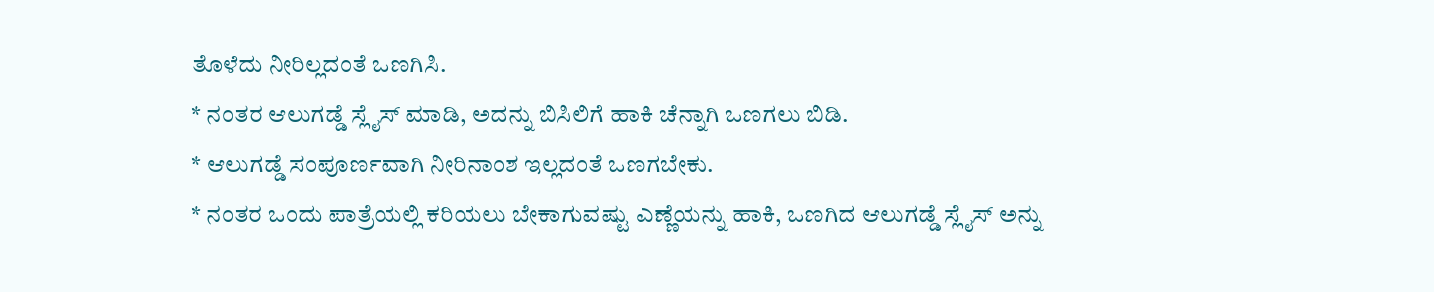ತೊಳೆದು ನೀರಿಲ್ಲದಂತೆ ಒಣಗಿಸಿ.
* ನಂತರ ಆಲುಗಡ್ಡೆ ಸ್ಲೈಸ್ ಮಾಡಿ, ಅದನ್ನು ಬಿಸಿಲಿಗೆ ಹಾಕಿ ಚೆನ್ನಾಗಿ ಒಣಗಲು ಬಿಡಿ.
* ಆಲುಗಡ್ಡೆ ಸಂಪೂರ್ಣವಾಗಿ ನೀರಿನಾಂಶ ಇಲ್ಲದಂತೆ ಒಣಗಬೇಕು.
* ನಂತರ ಒಂದು ಪಾತ್ರೆಯಲ್ಲಿ ಕರಿಯಲು ಬೇಕಾಗುವಷ್ಟು ಎಣ್ಣೆಯನ್ನು ಹಾಕಿ, ಒಣಗಿದ ಆಲುಗಡ್ಡೆ ಸ್ಲೈಸ್ ಅನ್ನು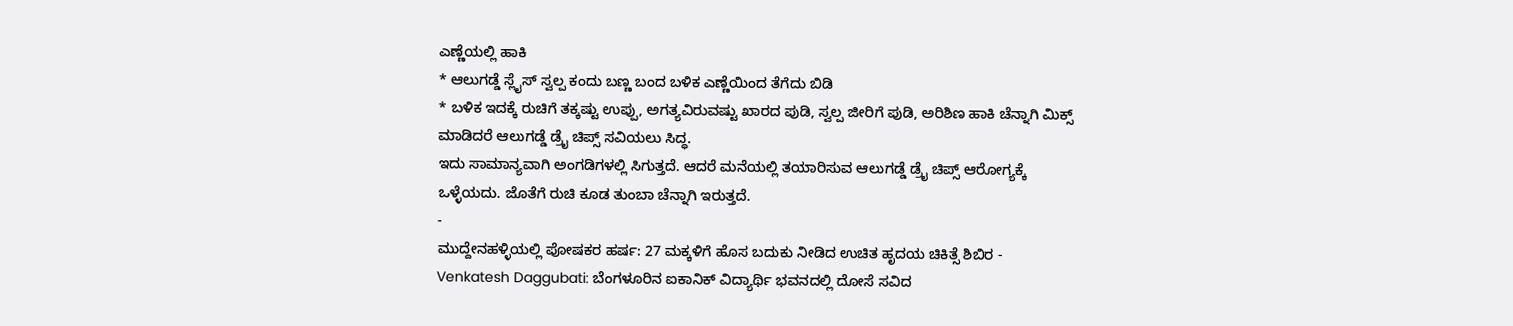ಎಣ್ಣೆಯಲ್ಲಿ ಹಾಕಿ
* ಆಲುಗಡ್ಡೆ ಸ್ಲೈಸ್ ಸ್ವಲ್ಪ ಕಂದು ಬಣ್ಣ ಬಂದ ಬಳಿಕ ಎಣ್ಣೆಯಿಂದ ತೆಗೆದು ಬಿಡಿ
* ಬಳಿಕ ಇದಕ್ಕೆ ರುಚಿಗೆ ತಕ್ಕಷ್ಟು ಉಪ್ಪು, ಅಗತ್ಯವಿರುವಷ್ಟು ಖಾರದ ಪುಡಿ, ಸ್ವಲ್ಪ ಜೀರಿಗೆ ಪುಡಿ, ಅರಿಶಿಣ ಹಾಕಿ ಚೆನ್ನಾಗಿ ಮಿಕ್ಸ್ ಮಾಡಿದರೆ ಆಲುಗಡ್ಡೆ ಡ್ರೈ ಚಿಪ್ಸ್ ಸವಿಯಲು ಸಿದ್ಧ.
ಇದು ಸಾಮಾನ್ಯವಾಗಿ ಅಂಗಡಿಗಳಲ್ಲಿ ಸಿಗುತ್ತದೆ. ಆದರೆ ಮನೆಯಲ್ಲಿ ತಯಾರಿಸುವ ಆಲುಗಡ್ಡೆ ಡ್ರೈ ಚಿಪ್ಸ್ ಆರೋಗ್ಯಕ್ಕೆ ಒಳ್ಳೆಯದು. ಜೊತೆಗೆ ರುಚಿ ಕೂಡ ತುಂಬಾ ಚೆನ್ನಾಗಿ ಇರುತ್ತದೆ.
-
ಮುದ್ದೇನಹಳ್ಳಿಯಲ್ಲಿ ಪೋಷಕರ ಹರ್ಷ: 27 ಮಕ್ಕಳಿಗೆ ಹೊಸ ಬದುಕು ನೀಡಿದ ಉಚಿತ ಹೃದಯ ಚಿಕಿತ್ಸೆ ಶಿಬಿರ -
Venkatesh Daggubati: ಬೆಂಗಳೂರಿನ ಐಕಾನಿಕ್ ವಿದ್ಯಾರ್ಥಿ ಭವನದಲ್ಲಿ ದೋಸೆ ಸವಿದ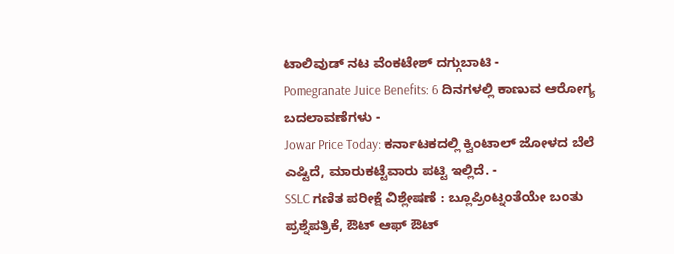ಟಾಲಿವುಡ್ ನಟ ವೆಂಕಟೇಶ್ ದಗ್ಗುಬಾಟಿ -
Pomegranate Juice Benefits: 6 ದಿನಗಳಲ್ಲಿ ಕಾಣುವ ಆರೋಗ್ಯ ಬದಲಾವಣೆಗಳು -
Jowar Price Today: ಕರ್ನಾಟಕದಲ್ಲಿ ಕ್ವಿಂಟಾಲ್ ಜೋಳದ ಬೆಲೆ ಎಷ್ಟಿದೆ, ಮಾರುಕಟ್ಟೆವಾರು ಪಟ್ಟಿ ಇಲ್ಲಿದೆ. -
SSLC ಗಣಿತ ಪರೀಕ್ಷೆ ವಿಶ್ಲೇಷಣೆ : ಬ್ಲೂಪ್ರಿಂಟ್ನಂತೆಯೇ ಬಂತು ಪ್ರಶ್ನೆಪತ್ರಿಕೆ, ಔಟ್ ಆಫ್ ಔಟ್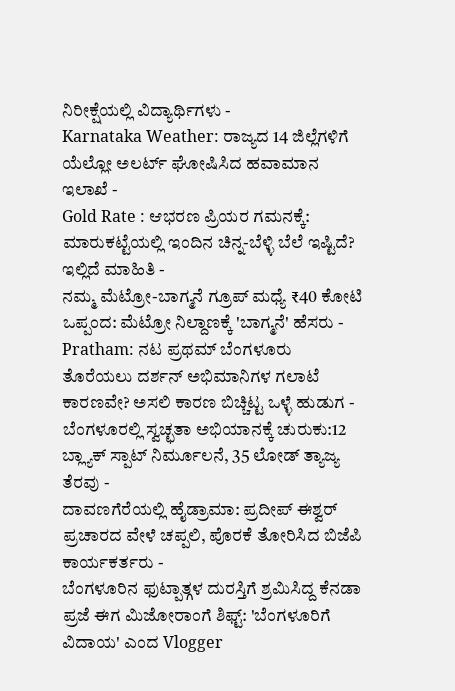ನಿರೀಕ್ಷೆಯಲ್ಲಿ ವಿದ್ಯಾರ್ಥಿಗಳು -
Karnataka Weather: ರಾಜ್ಯದ 14 ಜಿಲ್ಲೆಗಳಿಗೆ ಯೆಲ್ಲೋ ಅಲರ್ಟ್ ಘೋಷಿಸಿದ ಹವಾಮಾನ ಇಲಾಖೆ -
Gold Rate : ಆಭರಣ ಪ್ರಿಯರ ಗಮನಕ್ಕೆ: ಮಾರುಕಟ್ಟೆಯಲ್ಲಿ ಇಂದಿನ ಚಿನ್ನ-ಬೆಳ್ಳಿ ಬೆಲೆ ಇಷ್ಟಿದೆ? ಇಲ್ಲಿದೆ ಮಾಹಿತಿ -
ನಮ್ಮ ಮೆಟ್ರೋ-ಬಾಗ್ಮನೆ ಗ್ರೂಪ್ ಮಧ್ಯೆ ₹40 ಕೋಟಿ ಒಪ್ಪಂದ: ಮೆಟ್ರೋ ನಿಲ್ದಾಣಕ್ಕೆ 'ಬಾಗ್ಮನೆ' ಹೆಸರು -
Pratham: ನಟ ಪ್ರಥಮ್ ಬೆಂಗಳೂರು ತೊರೆಯಲು ದರ್ಶನ್ ಅಭಿಮಾನಿಗಳ ಗಲಾಟೆ ಕಾರಣವೇ? ಅಸಲಿ ಕಾರಣ ಬಿಚ್ಚಿಟ್ಟ ಒಳ್ಳೆ ಹುಡುಗ -
ಬೆಂಗಳೂರಲ್ಲಿ ಸ್ವಚ್ಛತಾ ಅಭಿಯಾನಕ್ಕೆ ಚುರುಕು:12 ಬ್ಲ್ಯಾಕ್ ಸ್ಪಾಟ್ ನಿರ್ಮೂಲನೆ, 35 ಲೋಡ್ ತ್ಯಾಜ್ಯ ತೆರವು -
ದಾವಣಗೆರೆಯಲ್ಲಿ ಹೈಡ್ರಾಮಾ: ಪ್ರದೀಪ್ ಈಶ್ವರ್ ಪ್ರಚಾರದ ವೇಳೆ ಚಪ್ಪಲಿ, ಪೊರಕೆ ತೋರಿಸಿದ ಬಿಜೆಪಿ ಕಾರ್ಯಕರ್ತರು -
ಬೆಂಗಳೂರಿನ ಫುಟ್ಪಾತ್ಗಳ ದುರಸ್ತಿಗೆ ಶ್ರಮಿಸಿದ್ದ ಕೆನಡಾ ಪ್ರಜೆ ಈಗ ಮಿಜೋರಾಂಗೆ ಶಿಫ್ಟ್: 'ಬೆಂಗಳೂರಿಗೆ ವಿದಾಯ' ಎಂದ Vlogger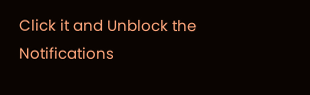Click it and Unblock the Notifications